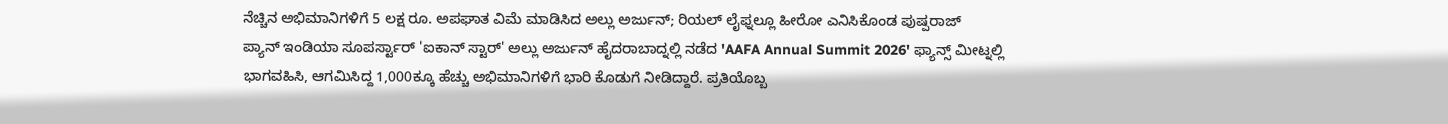ನೆಚ್ಚಿನ ಅಭಿಮಾನಿಗಳಿಗೆ 5 ಲಕ್ಷ ರೂ. ಅಪಘಾತ ವಿಮೆ ಮಾಡಿಸಿದ ಅಲ್ಲು ಅರ್ಜುನ್; ರಿಯಲ್ ಲೈಫ್ನಲ್ಲೂ ಹೀರೋ ಎನಿಸಿಕೊಂಡ ಪುಷ್ಪರಾಜ್
ಪ್ಯಾನ್ ಇಂಡಿಯಾ ಸೂಪರ್ಸ್ಟಾರ್ 'ಐಕಾನ್ ಸ್ಟಾರ್' ಅಲ್ಲು ಅರ್ಜುನ್ ಹೈದರಾಬಾದ್ನಲ್ಲಿ ನಡೆದ 'AAFA Annual Summit 2026' ಫ್ಯಾನ್ಸ್ ಮೀಟ್ನಲ್ಲಿ ಭಾಗವಹಿಸಿ, ಆಗಮಿಸಿದ್ದ 1,000ಕ್ಕೂ ಹೆಚ್ಚು ಅಭಿಮಾನಿಗಳಿಗೆ ಭಾರಿ ಕೊಡುಗೆ ನೀಡಿದ್ದಾರೆ. ಪ್ರತಿಯೊಬ್ಬ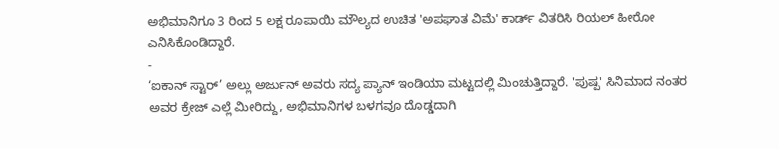ಅಭಿಮಾನಿಗೂ 3 ರಿಂದ 5 ಲಕ್ಷ ರೂಪಾಯಿ ಮೌಲ್ಯದ ಉಚಿತ 'ಅಪಘಾತ ವಿಮೆ' ಕಾರ್ಡ್ ವಿತರಿಸಿ ರಿಯಲ್ ಹೀರೋ ಎನಿಸಿಕೊಂಡಿದ್ದಾರೆ.
-
‘ಐಕಾನ್ ಸ್ಟಾರ್’ ಅಲ್ಲು ಅರ್ಜುನ್ ಅವರು ಸದ್ಯ ಪ್ಯಾನ್ ಇಂಡಿಯಾ ಮಟ್ಟದಲ್ಲಿ ಮಿಂಚುತ್ತಿದ್ದಾರೆ. 'ಪುಷ್ಪ' ಸಿನಿಮಾದ ನಂತರ ಅವರ ಕ್ರೇಜ್ ಎಲ್ಲೆ ಮೀರಿದ್ದು, ಅಭಿಮಾನಿಗಳ ಬಳಗವೂ ದೊಡ್ಡದಾಗಿ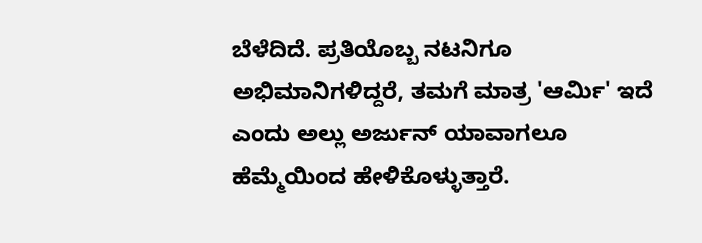ಬೆಳೆದಿದೆ. ಪ್ರತಿಯೊಬ್ಬ ನಟನಿಗೂ ಅಭಿಮಾನಿಗಳಿದ್ದರೆ, ತಮಗೆ ಮಾತ್ರ 'ಆರ್ಮಿ' ಇದೆ ಎಂದು ಅಲ್ಲು ಅರ್ಜುನ್ ಯಾವಾಗಲೂ ಹೆಮ್ಮೆಯಿಂದ ಹೇಳಿಕೊಳ್ಳುತ್ತಾರೆ.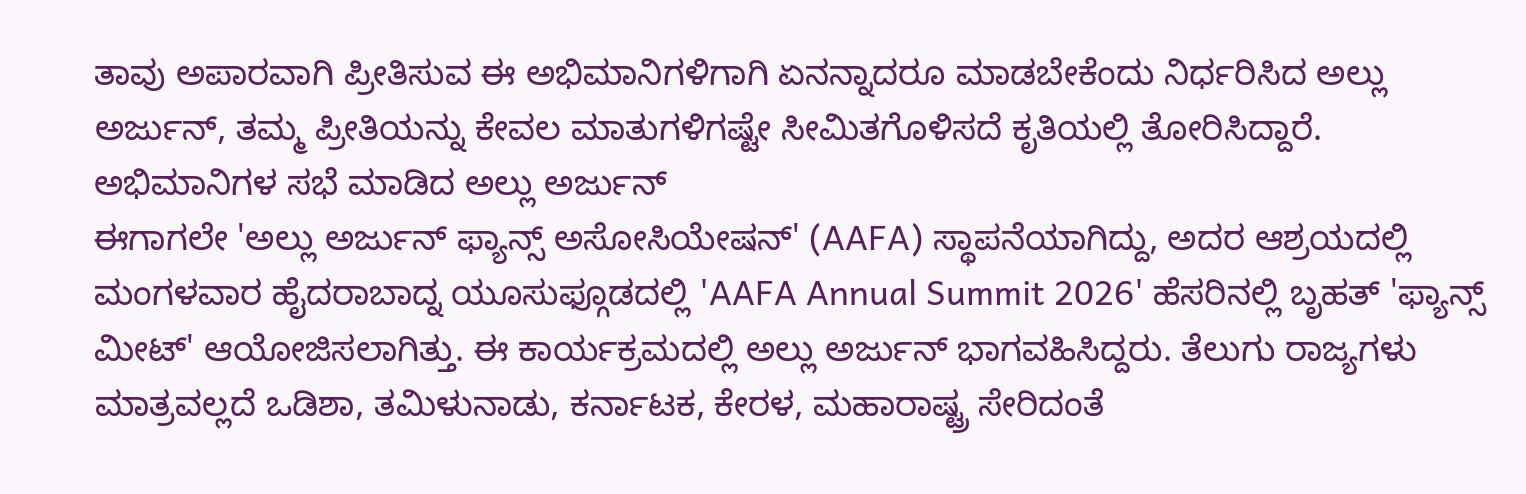ತಾವು ಅಪಾರವಾಗಿ ಪ್ರೀತಿಸುವ ಈ ಅಭಿಮಾನಿಗಳಿಗಾಗಿ ಏನನ್ನಾದರೂ ಮಾಡಬೇಕೆಂದು ನಿರ್ಧರಿಸಿದ ಅಲ್ಲು ಅರ್ಜುನ್, ತಮ್ಮ ಪ್ರೀತಿಯನ್ನು ಕೇವಲ ಮಾತುಗಳಿಗಷ್ಟೇ ಸೀಮಿತಗೊಳಿಸದೆ ಕೃತಿಯಲ್ಲಿ ತೋರಿಸಿದ್ದಾರೆ.
ಅಭಿಮಾನಿಗಳ ಸಭೆ ಮಾಡಿದ ಅಲ್ಲು ಅರ್ಜುನ್
ಈಗಾಗಲೇ 'ಅಲ್ಲು ಅರ್ಜುನ್ ಫ್ಯಾನ್ಸ್ ಅಸೋಸಿಯೇಷನ್' (AAFA) ಸ್ಥಾಪನೆಯಾಗಿದ್ದು, ಅದರ ಆಶ್ರಯದಲ್ಲಿ ಮಂಗಳವಾರ ಹೈದರಾಬಾದ್ನ ಯೂಸುಫ್ಗೂಡದಲ್ಲಿ 'AAFA Annual Summit 2026' ಹೆಸರಿನಲ್ಲಿ ಬೃಹತ್ 'ಫ್ಯಾನ್ಸ್ ಮೀಟ್' ಆಯೋಜಿಸಲಾಗಿತ್ತು. ಈ ಕಾರ್ಯಕ್ರಮದಲ್ಲಿ ಅಲ್ಲು ಅರ್ಜುನ್ ಭಾಗವಹಿಸಿದ್ದರು. ತೆಲುಗು ರಾಜ್ಯಗಳು ಮಾತ್ರವಲ್ಲದೆ ಒಡಿಶಾ, ತಮಿಳುನಾಡು, ಕರ್ನಾಟಕ, ಕೇರಳ, ಮಹಾರಾಷ್ಟ್ರ ಸೇರಿದಂತೆ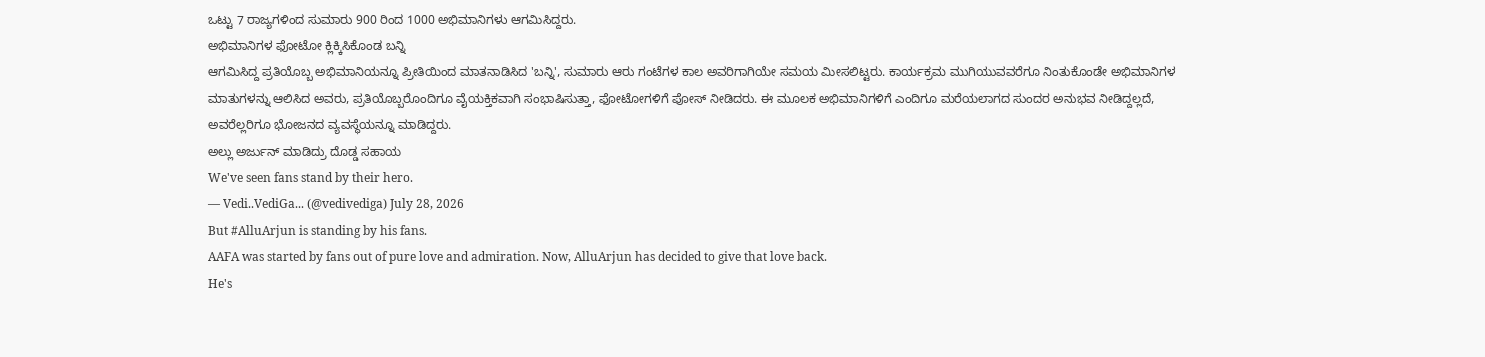ಒಟ್ಟು 7 ರಾಜ್ಯಗಳಿಂದ ಸುಮಾರು 900 ರಿಂದ 1000 ಅಭಿಮಾನಿಗಳು ಆಗಮಿಸಿದ್ದರು.
ಅಭಿಮಾನಿಗಳ ಫೋಟೋ ಕ್ಲಿಕ್ಕಿಸಿಕೊಂಡ ಬನ್ನಿ
ಆಗಮಿಸಿದ್ದ ಪ್ರತಿಯೊಬ್ಬ ಅಭಿಮಾನಿಯನ್ನೂ ಪ್ರೀತಿಯಿಂದ ಮಾತನಾಡಿಸಿದ 'ಬನ್ನಿ', ಸುಮಾರು ಆರು ಗಂಟೆಗಳ ಕಾಲ ಅವರಿಗಾಗಿಯೇ ಸಮಯ ಮೀಸಲಿಟ್ಟರು. ಕಾರ್ಯಕ್ರಮ ಮುಗಿಯುವವರೆಗೂ ನಿಂತುಕೊಂಡೇ ಅಭಿಮಾನಿಗಳ ಮಾತುಗಳನ್ನು ಆಲಿಸಿದ ಅವರು, ಪ್ರತಿಯೊಬ್ಬರೊಂದಿಗೂ ವೈಯಕ್ತಿಕವಾಗಿ ಸಂಭಾಷಿಸುತ್ತಾ, ಫೋಟೋಗಳಿಗೆ ಪೋಸ್ ನೀಡಿದರು. ಈ ಮೂಲಕ ಅಭಿಮಾನಿಗಳಿಗೆ ಎಂದಿಗೂ ಮರೆಯಲಾಗದ ಸುಂದರ ಅನುಭವ ನೀಡಿದ್ದಲ್ಲದೆ, ಅವರೆಲ್ಲರಿಗೂ ಭೋಜನದ ವ್ಯವಸ್ಥೆಯನ್ನೂ ಮಾಡಿದ್ದರು.
ಅಲ್ಲು ಅರ್ಜುನ್ ಮಾಡಿದ್ರು ದೊಡ್ಡ ಸಹಾಯ
We've seen fans stand by their hero.
— Vedi..VediGa... (@vedivediga) July 28, 2026
But #AlluArjun is standing by his fans.
AAFA was started by fans out of pure love and admiration. Now, AlluArjun has decided to give that love back.
He's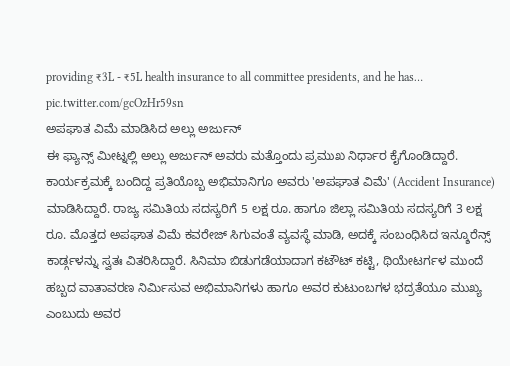providing ₹3L - ₹5L health insurance to all committee presidents, and he has… pic.twitter.com/gcOzHr59sn
ಅಪಘಾತ ವಿಮೆ ಮಾಡಿಸಿದ ಅಲ್ಲು ಅರ್ಜುನ್
ಈ ಫ್ಯಾನ್ಸ್ ಮೀಟ್ನಲ್ಲಿ ಅಲ್ಲು ಅರ್ಜುನ್ ಅವರು ಮತ್ತೊಂದು ಪ್ರಮುಖ ನಿರ್ಧಾರ ಕೈಗೊಂಡಿದ್ದಾರೆ. ಕಾರ್ಯಕ್ರಮಕ್ಕೆ ಬಂದಿದ್ದ ಪ್ರತಿಯೊಬ್ಬ ಅಭಿಮಾನಿಗೂ ಅವರು 'ಅಪಘಾತ ವಿಮೆ' (Accident Insurance) ಮಾಡಿಸಿದ್ದಾರೆ. ರಾಜ್ಯ ಸಮಿತಿಯ ಸದಸ್ಯರಿಗೆ 5 ಲಕ್ಷ ರೂ. ಹಾಗೂ ಜಿಲ್ಲಾ ಸಮಿತಿಯ ಸದಸ್ಯರಿಗೆ 3 ಲಕ್ಷ ರೂ. ಮೊತ್ತದ ಅಪಘಾತ ವಿಮೆ ಕವರೇಜ್ ಸಿಗುವಂತೆ ವ್ಯವಸ್ಥೆ ಮಾಡಿ, ಅದಕ್ಕೆ ಸಂಬಂಧಿಸಿದ ಇನ್ಶೂರೆನ್ಸ್ ಕಾರ್ಡ್ಗಳನ್ನು ಸ್ವತಃ ವಿತರಿಸಿದ್ದಾರೆ. ಸಿನಿಮಾ ಬಿಡುಗಡೆಯಾದಾಗ ಕಟೌಟ್ ಕಟ್ಟಿ, ಥಿಯೇಟರ್ಗಳ ಮುಂದೆ ಹಬ್ಬದ ವಾತಾವರಣ ನಿರ್ಮಿಸುವ ಅಭಿಮಾನಿಗಳು ಹಾಗೂ ಅವರ ಕುಟುಂಬಗಳ ಭದ್ರತೆಯೂ ಮುಖ್ಯ ಎಂಬುದು ಅವರ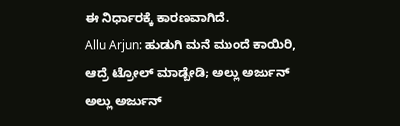ಈ ನಿರ್ಧಾರಕ್ಕೆ ಕಾರಣವಾಗಿದೆ.
Allu Arjun: ಹುಡುಗಿ ಮನೆ ಮುಂದೆ ಕಾಯಿರಿ, ಆದ್ರೆ ಟ್ರೋಲ್ ಮಾಡ್ಬೇಡಿ; ಅಲ್ಲು ಅರ್ಜುನ್
ಅಲ್ಲು ಅರ್ಜುನ್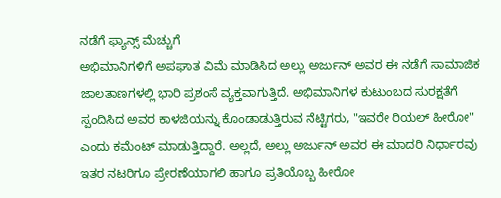ನಡೆಗೆ ಫ್ಯಾನ್ಸ್ ಮೆಚ್ಚುಗೆ
ಅಭಿಮಾನಿಗಳಿಗೆ ಅಪಘಾತ ವಿಮೆ ಮಾಡಿಸಿದ ಅಲ್ಲು ಅರ್ಜುನ್ ಅವರ ಈ ನಡೆಗೆ ಸಾಮಾಜಿಕ ಜಾಲತಾಣಗಳಲ್ಲಿ ಭಾರಿ ಪ್ರಶಂಸೆ ವ್ಯಕ್ತವಾಗುತ್ತಿದೆ. ಅಭಿಮಾನಿಗಳ ಕುಟುಂಬದ ಸುರಕ್ಷತೆಗೆ ಸ್ಪಂದಿಸಿದ ಅವರ ಕಾಳಜಿಯನ್ನು ಕೊಂಡಾಡುತ್ತಿರುವ ನೆಟ್ಟಿಗರು, "ಇವರೇ ರಿಯಲ್ ಹೀರೋ" ಎಂದು ಕಮೆಂಟ್ ಮಾಡುತ್ತಿದ್ದಾರೆ. ಅಲ್ಲದೆ, ಅಲ್ಲು ಅರ್ಜುನ್ ಅವರ ಈ ಮಾದರಿ ನಿರ್ಧಾರವು ಇತರ ನಟರಿಗೂ ಪ್ರೇರಣೆಯಾಗಲಿ ಹಾಗೂ ಪ್ರತಿಯೊಬ್ಬ ಹೀರೋ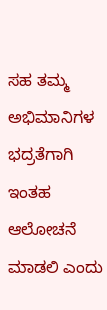ಸಹ ತಮ್ಮ ಅಭಿಮಾನಿಗಳ ಭದ್ರತೆಗಾಗಿ ಇಂತಹ ಆಲೋಚನೆ ಮಾಡಲಿ ಎಂದು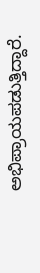ಅಭಿಪ್ರಾಯಪಡುತ್ತಿದ್ದಾರೆ.